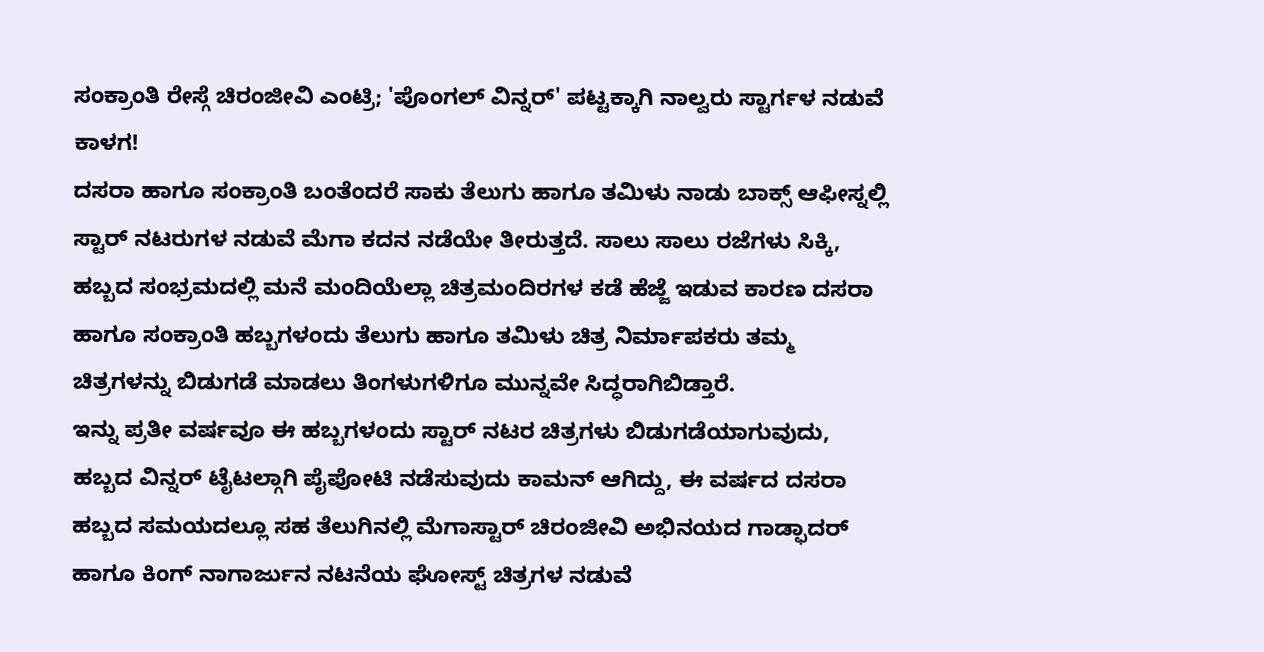ಸಂಕ್ರಾಂತಿ ರೇಸ್ಗೆ ಚಿರಂಜೀವಿ ಎಂಟ್ರಿ; 'ಪೊಂಗಲ್ ವಿನ್ನರ್' ಪಟ್ಟಕ್ಕಾಗಿ ನಾಲ್ವರು ಸ್ಟಾರ್ಗಳ ನಡುವೆ ಕಾಳಗ!
ದಸರಾ ಹಾಗೂ ಸಂಕ್ರಾಂತಿ ಬಂತೆಂದರೆ ಸಾಕು ತೆಲುಗು ಹಾಗೂ ತಮಿಳು ನಾಡು ಬಾಕ್ಸ್ ಆಫೀಸ್ನಲ್ಲಿ ಸ್ಟಾರ್ ನಟರುಗಳ ನಡುವೆ ಮೆಗಾ ಕದನ ನಡೆಯೇ ತೀರುತ್ತದೆ. ಸಾಲು ಸಾಲು ರಜೆಗಳು ಸಿಕ್ಕಿ, ಹಬ್ಬದ ಸಂಭ್ರಮದಲ್ಲಿ ಮನೆ ಮಂದಿಯೆಲ್ಲಾ ಚಿತ್ರಮಂದಿರಗಳ ಕಡೆ ಹೆಜ್ಜೆ ಇಡುವ ಕಾರಣ ದಸರಾ ಹಾಗೂ ಸಂಕ್ರಾಂತಿ ಹಬ್ಬಗಳಂದು ತೆಲುಗು ಹಾಗೂ ತಮಿಳು ಚಿತ್ರ ನಿರ್ಮಾಪಕರು ತಮ್ಮ ಚಿತ್ರಗಳನ್ನು ಬಿಡುಗಡೆ ಮಾಡಲು ತಿಂಗಳುಗಳಿಗೂ ಮುನ್ನವೇ ಸಿದ್ಧರಾಗಿಬಿಡ್ತಾರೆ.
ಇನ್ನು ಪ್ರತೀ ವರ್ಷವೂ ಈ ಹಬ್ಬಗಳಂದು ಸ್ಟಾರ್ ನಟರ ಚಿತ್ರಗಳು ಬಿಡುಗಡೆಯಾಗುವುದು, ಹಬ್ಬದ ವಿನ್ನರ್ ಟೈಟಲ್ಗಾಗಿ ಪೈಪೋಟಿ ನಡೆಸುವುದು ಕಾಮನ್ ಆಗಿದ್ದು, ಈ ವರ್ಷದ ದಸರಾ ಹಬ್ಬದ ಸಮಯದಲ್ಲೂ ಸಹ ತೆಲುಗಿನಲ್ಲಿ ಮೆಗಾಸ್ಟಾರ್ ಚಿರಂಜೀವಿ ಅಭಿನಯದ ಗಾಡ್ಫಾದರ್ ಹಾಗೂ ಕಿಂಗ್ ನಾಗಾರ್ಜುನ ನಟನೆಯ ಘೋಸ್ಟ್ ಚಿತ್ರಗಳ ನಡುವೆ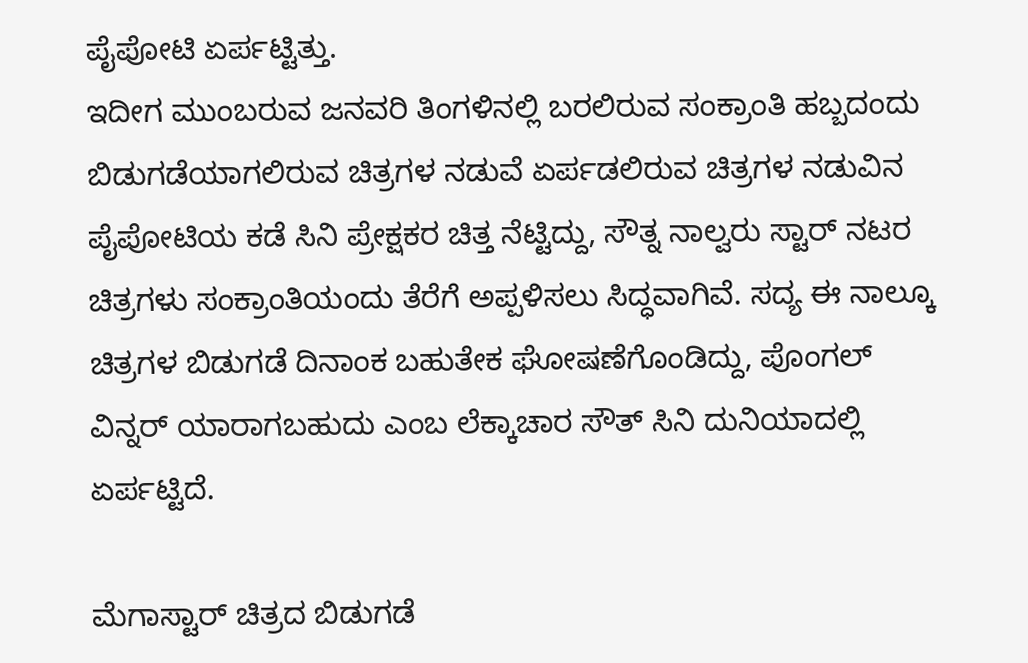ಪೈಪೋಟಿ ಏರ್ಪಟ್ಟಿತ್ತು.
ಇದೀಗ ಮುಂಬರುವ ಜನವರಿ ತಿಂಗಳಿನಲ್ಲಿ ಬರಲಿರುವ ಸಂಕ್ರಾಂತಿ ಹಬ್ಬದಂದು ಬಿಡುಗಡೆಯಾಗಲಿರುವ ಚಿತ್ರಗಳ ನಡುವೆ ಏರ್ಪಡಲಿರುವ ಚಿತ್ರಗಳ ನಡುವಿನ ಪೈಪೋಟಿಯ ಕಡೆ ಸಿನಿ ಪ್ರೇಕ್ಷಕರ ಚಿತ್ತ ನೆಟ್ಟಿದ್ದು, ಸೌತ್ನ ನಾಲ್ವರು ಸ್ಟಾರ್ ನಟರ ಚಿತ್ರಗಳು ಸಂಕ್ರಾಂತಿಯಂದು ತೆರೆಗೆ ಅಪ್ಪಳಿಸಲು ಸಿದ್ಧವಾಗಿವೆ. ಸದ್ಯ ಈ ನಾಲ್ಕೂ ಚಿತ್ರಗಳ ಬಿಡುಗಡೆ ದಿನಾಂಕ ಬಹುತೇಕ ಘೋಷಣೆಗೊಂಡಿದ್ದು, ಪೊಂಗಲ್ ವಿನ್ನರ್ ಯಾರಾಗಬಹುದು ಎಂಬ ಲೆಕ್ಕಾಚಾರ ಸೌತ್ ಸಿನಿ ದುನಿಯಾದಲ್ಲಿ ಏರ್ಪಟ್ಟಿದೆ.

ಮೆಗಾಸ್ಟಾರ್ ಚಿತ್ರದ ಬಿಡುಗಡೆ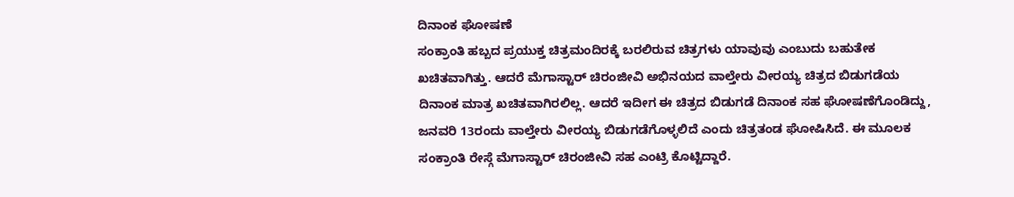ದಿನಾಂಕ ಘೋಷಣೆ
ಸಂಕ್ರಾಂತಿ ಹಬ್ಬದ ಪ್ರಯುಕ್ತ ಚಿತ್ರಮಂದಿರಕ್ಕೆ ಬರಲಿರುವ ಚಿತ್ರಗಳು ಯಾವುವು ಎಂಬುದು ಬಹುತೇಕ ಖಚಿತವಾಗಿತ್ತು. ಆದರೆ ಮೆಗಾಸ್ಟಾರ್ ಚಿರಂಜೀವಿ ಅಭಿನಯದ ವಾಲ್ತೇರು ವೀರಯ್ಯ ಚಿತ್ರದ ಬಿಡುಗಡೆಯ ದಿನಾಂಕ ಮಾತ್ರ ಖಚಿತವಾಗಿರಲಿಲ್ಲ. ಆದರೆ ಇದೀಗ ಈ ಚಿತ್ರದ ಬಿಡುಗಡೆ ದಿನಾಂಕ ಸಹ ಘೋಷಣೆಗೊಂಡಿದ್ದು, ಜನವರಿ 13ರಂದು ವಾಲ್ತೇರು ವೀರಯ್ಯ ಬಿಡುಗಡೆಗೊಳ್ಳಲಿದೆ ಎಂದು ಚಿತ್ರತಂಡ ಘೋಷಿಸಿದೆ. ಈ ಮೂಲಕ ಸಂಕ್ರಾಂತಿ ರೇಸ್ಗೆ ಮೆಗಾಸ್ಟಾರ್ ಚಿರಂಜೀವಿ ಸಹ ಎಂಟ್ರಿ ಕೊಟ್ಟಿದ್ದಾರೆ.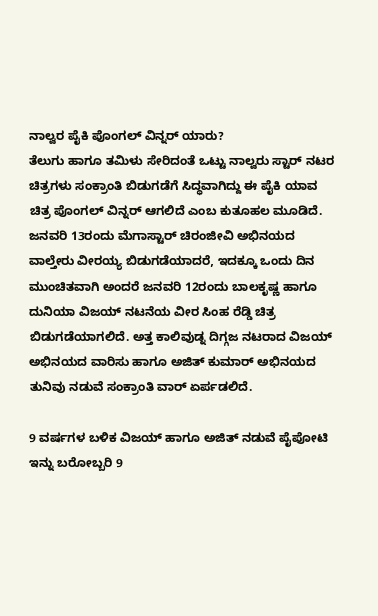ನಾಲ್ವರ ಪೈಕಿ ಪೊಂಗಲ್ ವಿನ್ನರ್ ಯಾರು?
ತೆಲುಗು ಹಾಗೂ ತಮಿಳು ಸೇರಿದಂತೆ ಒಟ್ಟು ನಾಲ್ವರು ಸ್ಟಾರ್ ನಟರ ಚಿತ್ರಗಳು ಸಂಕ್ರಾಂತಿ ಬಿಡುಗಡೆಗೆ ಸಿದ್ಧವಾಗಿದ್ದು ಈ ಪೈಕಿ ಯಾವ ಚಿತ್ರ ಪೊಂಗಲ್ ವಿನ್ನರ್ ಆಗಲಿದೆ ಎಂಬ ಕುತೂಹಲ ಮೂಡಿದೆ. ಜನವರಿ 13ರಂದು ಮೆಗಾಸ್ಟಾರ್ ಚಿರಂಜೀವಿ ಅಭಿನಯದ ವಾಲ್ತೇರು ವೀರಯ್ಯ ಬಿಡುಗಡೆಯಾದರೆ, ಇದಕ್ಕೂ ಒಂದು ದಿನ ಮುಂಚಿತವಾಗಿ ಅಂದರೆ ಜನವರಿ 12ರಂದು ಬಾಲಕೃಷ್ಣ ಹಾಗೂ ದುನಿಯಾ ವಿಜಯ್ ನಟನೆಯ ವೀರ ಸಿಂಹ ರೆಡ್ಡಿ ಚಿತ್ರ ಬಿಡುಗಡೆಯಾಗಲಿದೆ. ಅತ್ತ ಕಾಲಿವುಡ್ನ ದಿಗ್ಗಜ ನಟರಾದ ವಿಜಯ್ ಅಭಿನಯದ ವಾರಿಸು ಹಾಗೂ ಅಜಿತ್ ಕುಮಾರ್ ಅಭಿನಯದ ತುನಿವು ನಡುವೆ ಸಂಕ್ರಾಂತಿ ವಾರ್ ಏರ್ಪಡಲಿದೆ.

9 ವರ್ಷಗಳ ಬಳಿಕ ವಿಜಯ್ ಹಾಗೂ ಅಜಿತ್ ನಡುವೆ ಪೈಪೋಟಿ
ಇನ್ನು ಬರೋಬ್ಬರಿ 9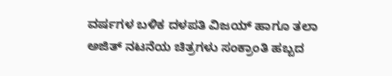ವರ್ಷಗಳ ಬಳಿಕ ದಳಪತಿ ವಿಜಯ್ ಹಾಗೂ ತಲಾ ಅಜಿತ್ ನಟನೆಯ ಚಿತ್ರಗಳು ಸಂಕ್ರಾಂತಿ ಹಬ್ಬದ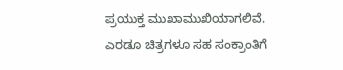ಪ್ರಯುಕ್ತ ಮುಖಾಮುಖಿಯಾಗಲಿವೆ. ಎರಡೂ ಚಿತ್ರಗಳೂ ಸಹ ಸಂಕ್ರಾಂತಿಗೆ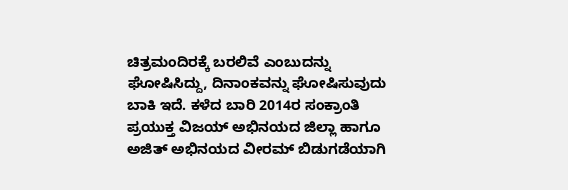ಚಿತ್ರಮಂದಿರಕ್ಕೆ ಬರಲಿವೆ ಎಂಬುದನ್ನು ಘೋಷಿಸಿದ್ದು, ದಿನಾಂಕವನ್ನು ಘೋಷಿಸುವುದು ಬಾಕಿ ಇದೆ. ಕಳೆದ ಬಾರಿ 2014ರ ಸಂಕ್ರಾಂತಿ ಪ್ರಯುಕ್ತ ವಿಜಯ್ ಅಭಿನಯದ ಜಿಲ್ಲಾ ಹಾಗೂ ಅಜಿತ್ ಅಭಿನಯದ ವೀರಮ್ ಬಿಡುಗಡೆಯಾಗಿ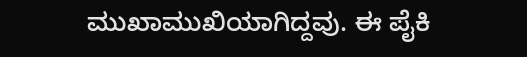ಮುಖಾಮುಖಿಯಾಗಿದ್ದವು. ಈ ಪೈಕಿ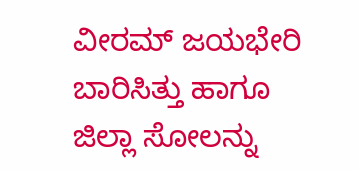ವೀರಮ್ ಜಯಭೇರಿ ಬಾರಿಸಿತ್ತು ಹಾಗೂ ಜಿಲ್ಲಾ ಸೋಲನ್ನು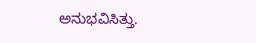ಅನುಭವಿಸಿತ್ತು.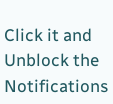Click it and Unblock the Notifications